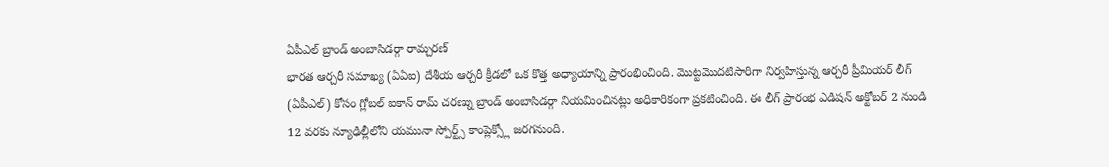ఏపీఎల్ బ్రాండ్ అంబాసిడర్గా రామ్చరణ్
భారత ఆర్చరీ సమాఖ్య (ఏఏఐ) దేశీయ ఆర్చరీ క్రీడలో ఒక కొత్త అధ్యాయాన్ని ప్రారంభించింది. మొట్టమొదటిసారిగా నిర్వహిస్తున్న ఆర్చరీ ప్రీమియర్ లీగ్ (ఏపీఎల్) కోసం గ్లోబల్ ఐకాన్ రామ్ చరణ్ను బ్రాండ్ అంబాసిడర్గా నియమించినట్లు అధికారికంగా ప్రకటించింది. ఈ లీగ్ ప్రారంభ ఎడిషన్ అక్టోబర్ 2 నుండి 12 వరకు న్యూఢిల్లీలోని యమునా స్పోర్ట్స్ కాంప్లెక్స్లో జరగనుంది.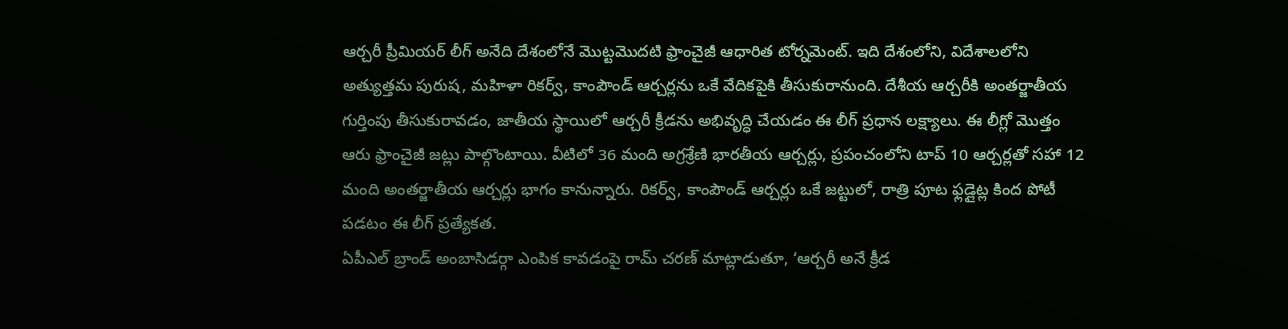ఆర్చరీ ప్రీమియర్ లీగ్ అనేది దేశంలోనే మొట్టమొదటి ఫ్రాంచైజీ ఆధారిత టోర్నమెంట్. ఇది దేశంలోని, విదేశాలలోని అత్యుత్తమ పురుష, మహిళా రికర్వ్, కాంపౌండ్ ఆర్చర్లను ఒకే వేదికపైకి తీసుకురానుంది. దేశీయ ఆర్చరీకి అంతర్జాతీయ గుర్తింపు తీసుకురావడం, జాతీయ స్థాయిలో ఆర్చరీ క్రీడను అభివృద్ధి చేయడం ఈ లీగ్ ప్రధాన లక్ష్యాలు. ఈ లీగ్లో మొత్తం ఆరు ఫ్రాంచైజీ జట్లు పాల్గొంటాయి. వీటిలో 36 మంది అగ్రశ్రేణి భారతీయ ఆర్చర్లు, ప్రపంచంలోని టాప్ 10 ఆర్చర్లతో సహా 12 మంది అంతర్జాతీయ ఆర్చర్లు భాగం కానున్నారు. రికర్వ్, కాంపౌండ్ ఆర్చర్లు ఒకే జట్టులో, రాత్రి పూట ఫ్లడ్లైట్ల కింద పోటీ పడటం ఈ లీగ్ ప్రత్యేకత.
ఏపీఎల్ బ్రాండ్ అంబాసిడర్గా ఎంపిక కావడంపై రామ్ చరణ్ మాట్లాడుతూ, ‘ఆర్చరీ అనే క్రీడ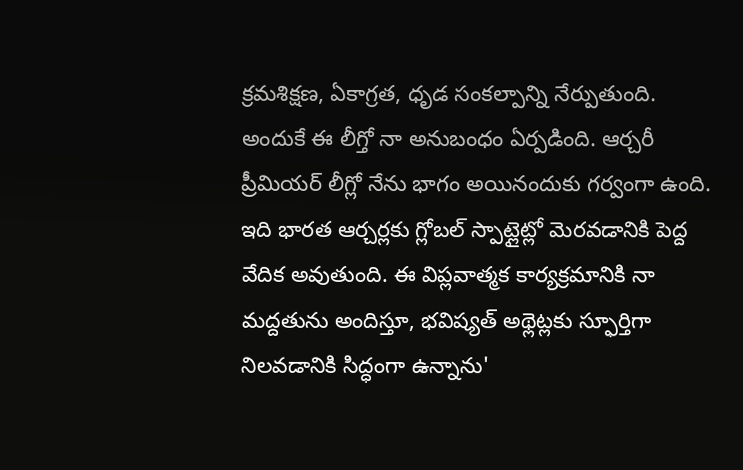క్రమశిక్షణ, ఏకాగ్రత, ధృడ సంకల్పాన్ని నేర్పుతుంది. అందుకే ఈ లీగ్తో నా అనుబంధం ఏర్పడింది. ఆర్చరీ ప్రీమియర్ లీగ్లో నేను భాగం అయినందుకు గర్వంగా ఉంది. ఇది భారత ఆర్చర్లకు గ్లోబల్ స్పాట్లైట్లో మెరవడానికి పెద్ద వేదిక అవుతుంది. ఈ విప్లవాత్మక కార్యక్రమానికి నా మద్దతును అందిస్తూ, భవిష్యత్ అథ్లెట్లకు స్ఫూర్తిగా నిలవడానికి సిద్ధంగా ఉన్నాను'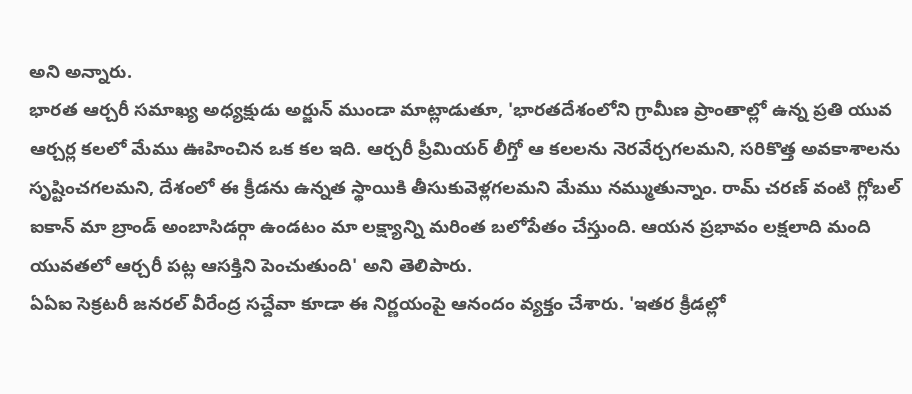అని అన్నారు.
భారత ఆర్చరీ సమాఖ్య అధ్యక్షుడు అర్జున్ ముండా మాట్లాడుతూ, 'భారతదేశంలోని గ్రామీణ ప్రాంతాల్లో ఉన్న ప్రతి యువ ఆర్చర్ల కలలో మేము ఊహించిన ఒక కల ఇది. ఆర్చరీ ప్రీమియర్ లీగ్తో ఆ కలలను నెరవేర్చగలమని, సరికొత్త అవకాశాలను సృష్టించగలమని, దేశంలో ఈ క్రీడను ఉన్నత స్థాయికి తీసుకువెళ్లగలమని మేము నమ్ముతున్నాం. రామ్ చరణ్ వంటి గ్లోబల్ ఐకాన్ మా బ్రాండ్ అంబాసిడర్గా ఉండటం మా లక్ష్యాన్ని మరింత బలోపేతం చేస్తుంది. ఆయన ప్రభావం లక్షలాది మంది యువతలో ఆర్చరీ పట్ల ఆసక్తిని పెంచుతుంది' అని తెలిపారు.
ఏఏఐ సెక్రటరీ జనరల్ వీరేంద్ర సచ్దేవా కూడా ఈ నిర్ణయంపై ఆనందం వ్యక్తం చేశారు. 'ఇతర క్రీడల్లో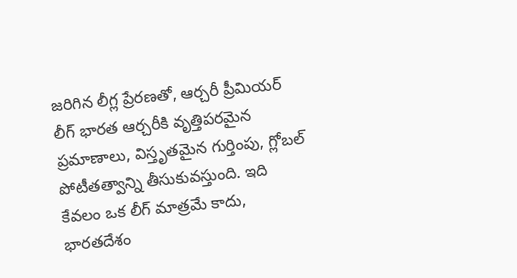జరిగిన లీగ్ల ప్రేరణతో, ఆర్చరీ ప్రీమియర్ లీగ్ భారత ఆర్చరీకి వృత్తిపరమైన ప్రమాణాలు, విస్తృతమైన గుర్తింపు, గ్లోబల్ పోటీతత్వాన్ని తీసుకువస్తుంది. ఇది కేవలం ఒక లీగ్ మాత్రమే కాదు, భారతదేశం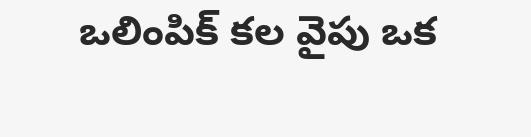ఒలింపిక్ కల వైపు ఒక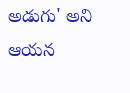అడుగు' అని ఆయన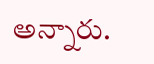అన్నారు.